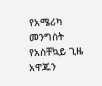የአሜሪካ መንግስት የአስቸኳይ ጊዜ አዋጁን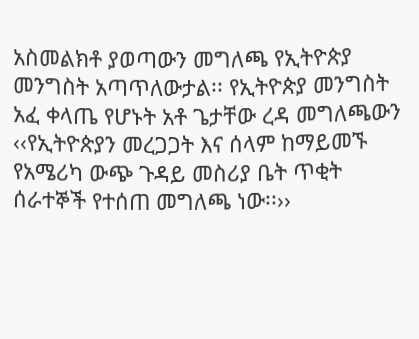አስመልክቶ ያወጣውን መግለጫ የኢትዮጵያ መንግስት አጣጥለውታል፡፡ የኢትዮጵያ መንግስት አፈ ቀላጤ የሆኑት አቶ ጌታቸው ረዳ መግለጫውን ‹‹የኢትዮጵያን መረጋጋት እና ሰላም ከማይመኙ የአሜሪካ ውጭ ጉዳይ መስሪያ ቤት ጥቂት ሰራተኞች የተሰጠ መግለጫ ነው፡፡››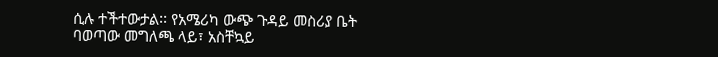ሲሉ ተችተውታል፡፡ የአሜሪካ ውጭ ጉዳይ መስሪያ ቤት ባወጣው መግለጫ ላይ፣ አስቸኳይ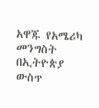አዋጁ የአሜሪካ መንግስት በኢትዮጵያ ውስጥ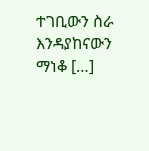ተገቢውን ስራ እንዳያከናውን ማነቆ […]